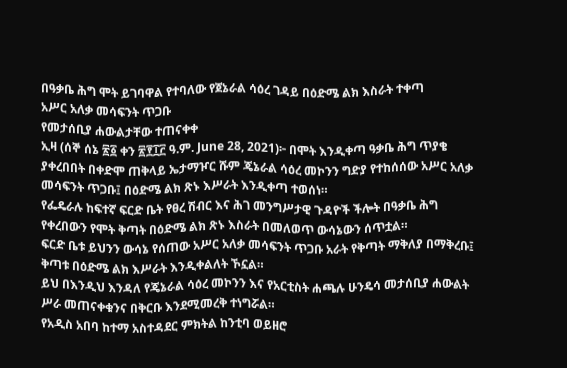በዓቃቤ ሕግ ሞት ይገባዋል የተባለው የጀኔራል ሳዕረ ገዳይ በዕድሜ ልክ እስራት ተቀጣ
አሥር አለቃ መሳፍንት ጥጋቡ
የመታሰቢያ ሐውልታቸው ተጠናቀቀ
ኢዛ (ሰኞ ሰኔ ፳፩ ቀን ፳፻፲፫ ዓ.ም. June 28, 2021)፦ በሞት እንዲቀጣ ዓቃቤ ሕግ ጥያቄ ያቀረበበት በቀድሞ ጠቅላይ ኤታማዦር ሹም ጄኔራል ሳዕረ መኮንን ግድያ የተከሰሰው አሥር አለቃ መሳፍንት ጥጋቡ፤ በዕድሜ ልክ ጽኑ እሥራት እንዲቀጣ ተወሰነ።
የፌዴራሉ ከፍተኛ ፍርድ ቤት የፀረ ሽብር እና ሕገ መንግሥታዊ ጉዳዮች ችሎት በዓቃቤ ሕግ የቀረበውን የሞት ቅጣት በዕድሜ ልክ ጽኑ እስራት በመለወጥ ውሳኔውን ሰጥቷል።
ፍርድ ቤቱ ይህንን ውሳኔ የሰጠው አሥር አለቃ መሳፍንት ጥጋቡ አራት የቅጣት ማቅለያ በማቅረቡ፤ ቅጣቱ በዕድሜ ልክ እሥራት እንዲቀልለት ኾኗል።
ይህ በእንዲህ እንዳለ የጄኔራል ሳዕረ መኮንን እና የአርቲስት ሐጫሉ ሁንዴሳ መታሰቢያ ሐውልት ሥራ መጠናቀቁንና በቅርቡ እንደሚመረቅ ተነግሯል።
የአዲስ አበባ ከተማ አስተዳደር ምክትል ከንቲባ ወይዘሮ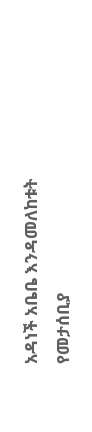አዳነች አቤቤ እንዳመለከቱት የመታሰቢያ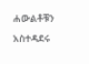ሐውልቶቹን አስተዳደሩ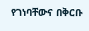የገነባቸውና በቅርቡ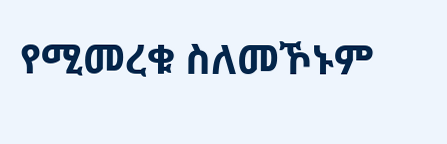የሚመረቁ ስለመኾኑም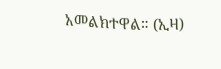አመልክተዋል። (ኢዛ)